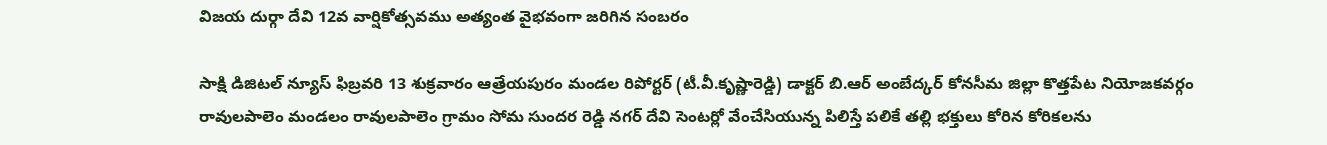విజయ దుర్గా దేవి 12వ వార్షికోత్సవము అత్యంత వైభవంగా జరిగిన సంబరం

సాక్షి డిజిటల్ న్యూస్ ఫిబ్రవరి 13 శుక్రవారం ఆత్రేయపురం మండల రిపోర్టర్ (టీ.వీ.కృష్ణారెడ్డి) డాక్టర్ బి.ఆర్ అంబేద్కర్ కోనసీమ జిల్లా కొత్తపేట నియోజకవర్గం రావులపాలెం మండలం రావులపాలెం గ్రామం సోమ సుందర రెడ్డి నగర్ దేవి సెంటర్లో వేంచేసియున్న పిలిస్తే పలికే తల్లి భక్తులు కోరిన కోరికలను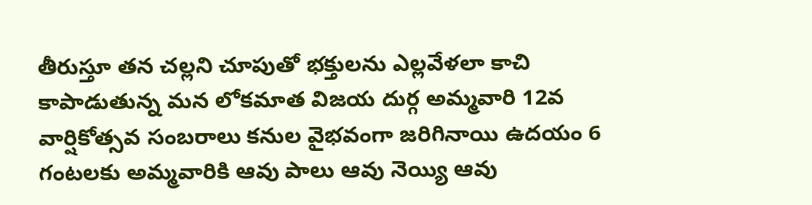తీరుస్తూ తన చల్లని చూపుతో భక్తులను ఎల్లవేళలా కాచి కాపాడుతున్న మన లోకమాత విజయ దుర్గ అమ్మవారి 12వ వార్షికోత్సవ సంబరాలు కనుల వైభవంగా జరిగినాయి ఉదయం 6 గంటలకు అమ్మవారికి ఆవు పాలు ఆవు నెయ్యి ఆవు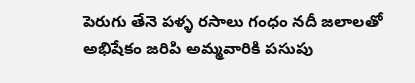పెరుగు తేనె పళ్ళ రసాలు గంధం నదీ జలాలతో అభిషేకం జరిపి అమ్మవారికి పసుపు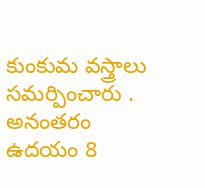కుంకుమ వస్త్రాలు సమర్పించారు . అనంతరం ఉదయం 8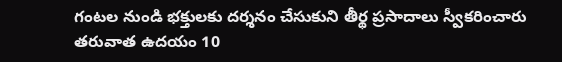గంటల నుండి భక్తులకు దర్శనం చేసుకుని తీర్థ ప్రసాదాలు స్వీకరించారు తరువాత ఉదయం 10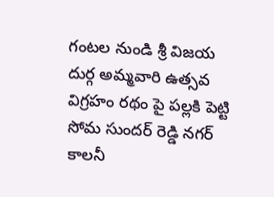గంటల నుండి శ్రీ విజయ దుర్గ అమ్మవారి ఉత్సవ విగ్రహం రథం పై పల్లకి పెట్టి సోమ సుందర్ రెడ్డి నగర్ కాలనీ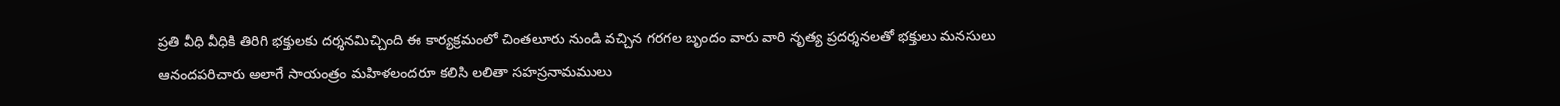ప్రతి వీధి వీధికి తిరిగి భక్తులకు దర్శనమిచ్చింది ఈ కార్యక్రమంలో చింతలూరు నుండి వచ్చిన గరగల బృందం వారు వారి నృత్య ప్రదర్శనలతో భక్తులు మనసులు ఆనందపరిచారు అలాగే సాయంత్రం మహిళలందరూ కలిసి లలితా సహస్రనామములు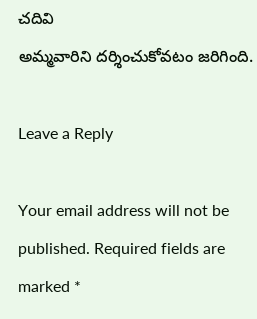చదివి
అమ్మవారిని దర్శించుకోవటం జరిగింది.

Leave a Reply

Your email address will not be published. Required fields are marked *